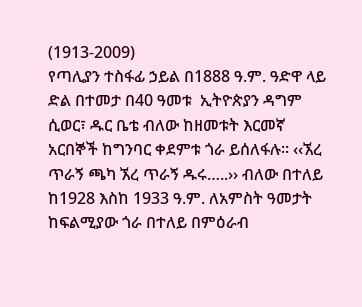(1913-2009)
የጣሊያን ተስፋፊ ኃይል በ1888 ዓ.ም. ዓድዋ ላይ ድል በተመታ በ40 ዓመቱ  ኢትዮጵያን ዳግም ሲወር፣ ዱር ቤቴ ብለው ከዘመቱት እርመኛ አርበኞች ከግንባር ቀደምቱ ጎራ ይሰለፋሉ፡፡ ‹‹ኧረ ጥራኝ ጫካ ኧረ ጥራኝ ዱሩ…..›› ብለው በተለይ ከ1928 እስከ 1933 ዓ.ም. ለአምስት ዓመታት ከፍልሚያው ጎራ በተለይ በምዕራብ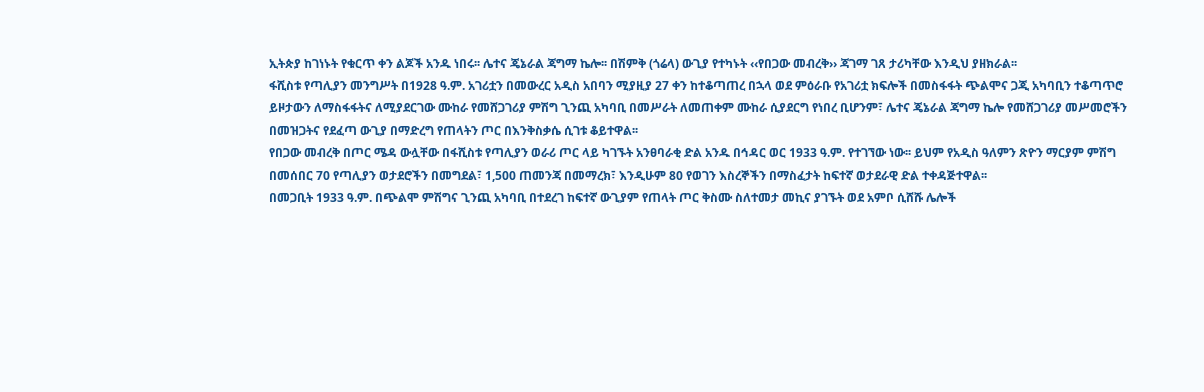ኢትጵያ ከገነኑት የቁርጥ ቀን ልጆች አንዱ ነበሩ፡፡ ሌተና ጄኔራል ጃግማ ኬሎ፡፡ በሽምቅ (ጎሬላ) ውጊያ የተካኑት ‹‹የበጋው መብረቅ›› ጃገማ ገጸ ታሪካቸው እንዲህ ያዘክራል፡፡
ፋሺስቱ የጣሊያን መንግሥት በ1928 ዓ.ም. አገሪቷን በመውረር አዲስ አበባን ሚያዚያ 27 ቀን ከተቆጣጠረ በኋላ ወደ ምዕራቡ የአገሪቷ ክፍሎች በመስፋፋት ጭልሞና ጋጂ አካባቢን ተቆጣጥሮ ይዞታውን ለማስፋፋትና ለሚያደርገው ሙከራ የመሸጋገሪያ ምሽግ ጊንጪ አካባቢ በመሥራት ለመጠቀም ሙከራ ሲያደርግ የነበረ ቢሆንም፣ ሌተና ጄኔራል ጃግማ ኬሎ የመሸጋገሪያ መሥመሮችን በመዝጋትና የደፈጣ ውጊያ በማድረግ የጠላትን ጦር በእንቅስቃሴ ሲገቱ ቆይተዋል፡፡
የበጋው መብረቅ በጦር ሜዳ ውሏቸው በፋሺስቱ የጣሊያን ወራሪ ጦር ላይ ካገኙት አንፀባራቂ ድል አንዱ በኅዳር ወር 1933 ዓ.ም. የተገኘው ነው፡፡ ይህም የአዲስ ዓለምን ጽዮን ማርያም ምሽግ በመሰበር 70 የጣሊያን ወታደሮችን በመግደል፣ 1,500 ጠመንጃ በመማረክ፣ እንዲሁም 80 የወገን እስረኞችን በማስፈታት ከፍተኛ ወታደራዊ ድል ተቀዳጅተዋል፡፡
በመጋቢት 1933 ዓ.ም. በጭልሞ ምሽግና ጊንጪ አካባቢ በተደረገ ከፍተኛ ውጊያም የጠላት ጦር ቅስሙ ስለተመታ መኪና ያገኙት ወደ አምቦ ሲሸሹ ሌሎች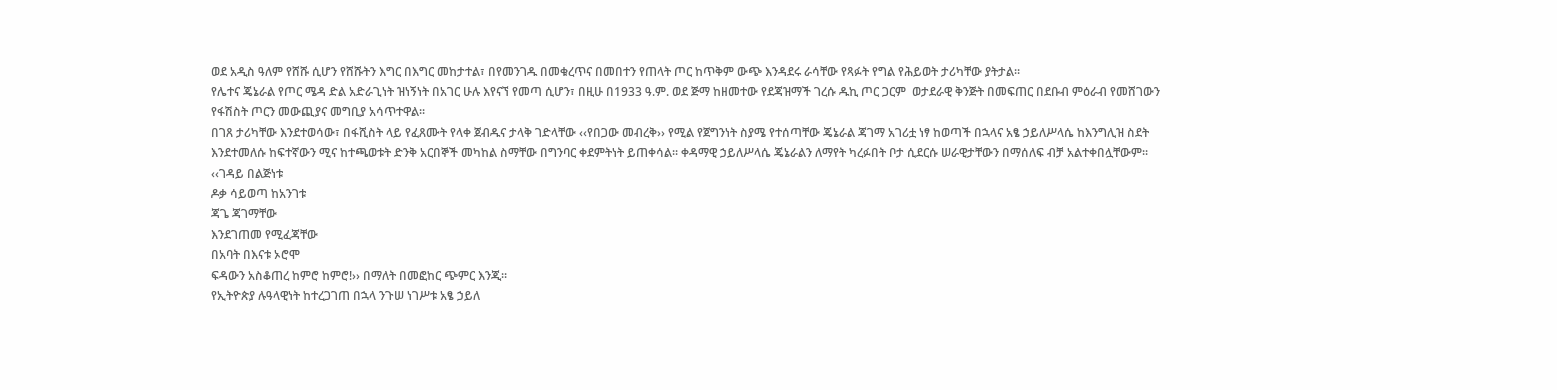ወደ አዲስ ዓለም የሸሹ ሲሆን የሸሹትን እግር በእግር መከታተል፣ በየመንገዱ በመቁረጥና በመበተን የጠላት ጦር ከጥቅም ውጭ እንዳደሩ ራሳቸው የጻፉት የግል የሕይወት ታሪካቸው ያትታል፡፡
የሌተና ጄኔራል የጦር ሜዳ ድል አድራጊነት ዝነኝነት በአገር ሁሉ እየናኘ የመጣ ሲሆን፣ በዚሁ በ1933 ዓ.ም. ወደ ጅማ ከዘመተው የደጃዝማች ገረሱ ዱኪ ጦር ጋርም  ወታደራዊ ቅንጅት በመፍጠር በደቡብ ምዕራብ የመሸገውን የፋሽስት ጦርን መውጪያና መግቢያ አሳጥተዋል፡፡
በገጸ ታሪካቸው እንደተወሳው፣ በፋሺስት ላይ የፈጸሙት የላቀ ጀብዱና ታላቅ ገድላቸው ‹‹የበጋው መብረቅ›› የሚል የጀግንነት ስያሜ የተሰጣቸው ጄኔራል ጃገማ አገሪቷ ነፃ ከወጣች በኋላና አፄ ኃይለሥላሴ ከእንግሊዝ ስደት እንደተመለሱ ከፍተኛውን ሚና ከተጫወቱት ድንቅ አርበኞች መካከል ስማቸው በግንባር ቀደምትነት ይጠቀሳል፡፡ ቀዳማዊ ኃይለሥላሴ ጄኔራልን ለማየት ካረፉበት ቦታ ሲደርሱ ሠራዊታቸውን በማሰለፍ ብቻ አልተቀበሏቸውም፡፡
‹‹ገዳይ በልጅነቱ
ዶቃ ሳይወጣ ከአንገቱ
ጃጌ ጃገማቸው
እንደገጠመ የሚፈጃቸው
በአባት በእናቱ ኦሮሞ
ፍዳውን አስቆጠረ ከምሮ ከምሮ!›› በማለት በመፎከር ጭምር እንጂ፡፡
የኢትዮጵያ ሉዓላዊነት ከተረጋገጠ በኋላ ንጉሠ ነገሥቱ አፄ ኃይለ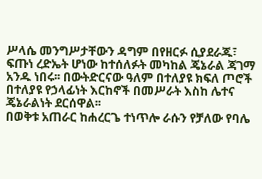ሥላሴ መንግሥታቸውን ዳግም በየዘርፉ ሲያደራጁ፣ ፍጡነ ረድኤት ሆነው ከተሰለፉት መካከል ጄኔራል ጃገማ አንዱ ነበሩ፡፡ በውትድርናው ዓለም በተለያዩ ክፍለ ጦሮች በተለያዩ የኃላፊነት እርከኖች በመሥራት እስከ ሌተና ጄኔራልነት ደርሰዋል፡፡
በወቅቱ አጠራር ከሐረርጌ ተነጥሎ ራሱን የቻለው የባሌ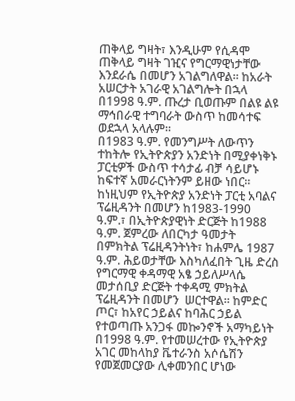ጠቅላይ ግዛት፣ እንዲሁም የሲዳሞ ጠቅላይ ግዛት ገዢና የግርማዊነታቸው እንደራሴ በመሆን አገልግለዋል፡፡ ከአራት አሠርታት አገራዊ አገልግሎት በኋላ በ1998 ዓ.ም. ጡረታ ቢወጡም በልዩ ልዩ ማኅበራዊ ተግባራት ውስጥ ከመሳተፍ ወደኋላ አላሉም፡፡
በ1983 ዓ.ም. የመንግሥት ለውጥን ተከትሎ የኢትዮጵያን አንድነት በሚያቀነቅኑ ፓርቲዎች ውስጥ ተሳታፊ ብቻ ሳይሆኑ ከፍተኛ አመራርነትንም ይዘው ነበር፡፡ ከነዚህም የኢትዮጵያ አንድነት ፓርቲ አባልና ፕሬዚዳንት በመሆን ከ1983-1990 ዓ.ም.፣ በኢትዮጵያዊነት ድርጅት ከ1988 ዓ.ም. ጀምረው ለበርካታ ዓመታት በምክትል ፕሬዚዳንትነት፣ ከሐምሌ 1987 ዓ.ም. ሕይወታቸው እስካለፈበት ጊዜ ድረስ የግርማዊ ቀዳማዊ አፄ ኃይለሥላሴ መታሰቢያ ድርጅት ተቀዳሚ ምክትል ፕሬዚዳንት በመሆን  ሠርተዋል፡፡ ከምድር ጦር፣ ከአየር ኃይልና ከባሕር ኃይል የተወጣጡ አንጋፋ መኰንኖች አማካይነት በ1998 ዓ.ም. የተመሠረተው የኢትዮጵያ አገር መከላከያ ቬተራንስ አሶሴሽን የመጀመርያው ሊቀመንበር ሆነው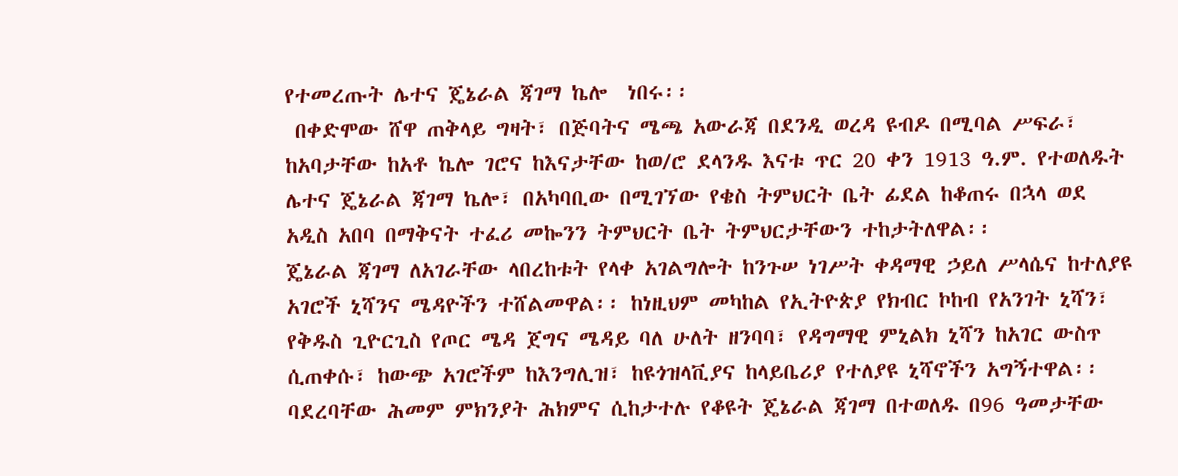የተመረጡት ሌተና ጄኔራል ጃገማ ኬሎ  ነበሩ፡፡
 በቀድሞው ሸዋ ጠቅላይ ግዛት፣ በጅባትና ሜጫ አውራጃ በደንዲ ወረዳ ዩብዶ በሚባል ሥፍራ፣ ከአባታቸው ከአቶ ኬሎ ገሮና ከእናታቸው ከወ/ሮ ደላንዱ እናቱ ጥር 20 ቀን 1913 ዓ.ም. የተወለዱት ሌተና ጄኔራል ጃገማ ኬሎ፣ በአካባቢው በሚገኘው የቄስ ትምህርት ቤት ፊደል ከቆጠሩ በኋላ ወደ አዲስ አበባ በማቅናት ተፈሪ መኰንን ትምህርት ቤት ትምህርታቸውን ተከታትለዋል፡፡
ጄኔራል ጃገማ ለአገራቸው ላበረከቱት የላቀ አገልግሎት ከንጉሠ ነገሥት ቀዳማዊ ኃይለ ሥላሴና ከተለያዩ አገሮች ኒሻንና ሜዳዮችን ተሸልመዋል፡፡ ከነዚህም መካከል የኢትዮጵያ የክብር ኮከብ የአንገት ኒሻን፣ የቅዱስ ጊዮርጊስ የጦር ሜዳ ጀግና ሜዳይ ባለ ሁለት ዘንባባ፣ የዳግማዊ ምኒልክ ኒሻን ከአገር ውስጥ ሲጠቀሱ፣ ከውጭ አገሮችም ከእንግሊዝ፣ ከዩጎዝላቪያና ከላይቤሪያ የተለያዩ ኒሻኖችን አግኝተዋል፡፡
ባደረባቸው ሕመም ምክንያት ሕክምና ሲከታተሉ የቆዩት ጄኔራል ጃገማ በተወለዱ በ96 ዓመታቸው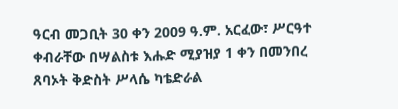ዓርብ መጋቢት 30 ቀን 2009 ዓ.ም. አርፈው፣ ሥርዓተ ቀብራቸው በሣልስቱ እሑድ ሚያዝያ 1 ቀን በመንበረ ጸባኦት ቅድስት ሥላሴ ካቴድራል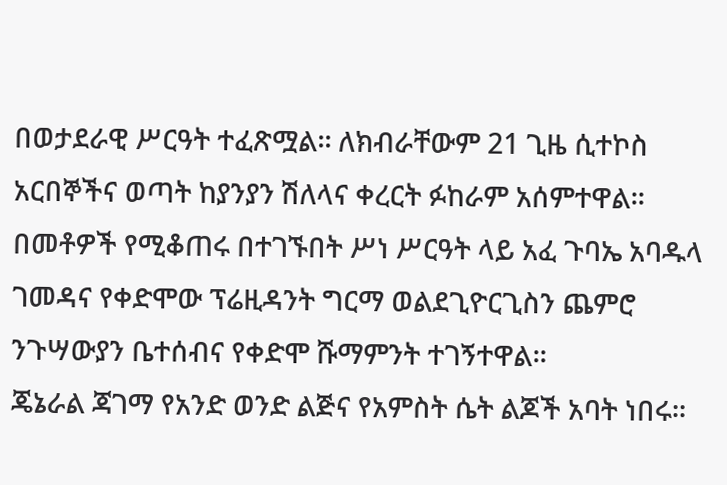በወታደራዊ ሥርዓት ተፈጽሟል፡፡ ለክብራቸውም 21 ጊዜ ሲተኮስ አርበኞችና ወጣት ከያንያን ሽለላና ቀረርት ፉከራም አሰምተዋል፡፡
በመቶዎች የሚቆጠሩ በተገኙበት ሥነ ሥርዓት ላይ አፈ ጉባኤ አባዱላ ገመዳና የቀድሞው ፕሬዚዳንት ግርማ ወልደጊዮርጊስን ጨምሮ ንጉሣውያን ቤተሰብና የቀድሞ ሹማምንት ተገኝተዋል፡፡
ጄኔራል ጃገማ የአንድ ወንድ ልጅና የአምስት ሴት ልጆች አባት ነበሩ፡፡